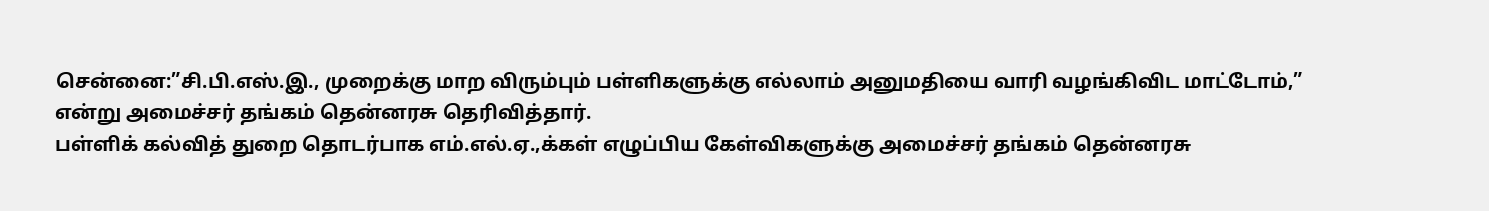சென்னை:”சி.பி.எஸ்.இ., முறைக்கு மாற விரும்பும் பள்ளிகளுக்கு எல்லாம் அனுமதியை வாரி வழங்கிவிட மாட்டோம்,” என்று அமைச்சர் தங்கம் தென்னரசு தெரிவித்தார்.
பள்ளிக் கல்வித் துறை தொடர்பாக எம்.எல்.ஏ.,க்கள் எழுப்பிய கேள்விகளுக்கு அமைச்சர் தங்கம் தென்னரசு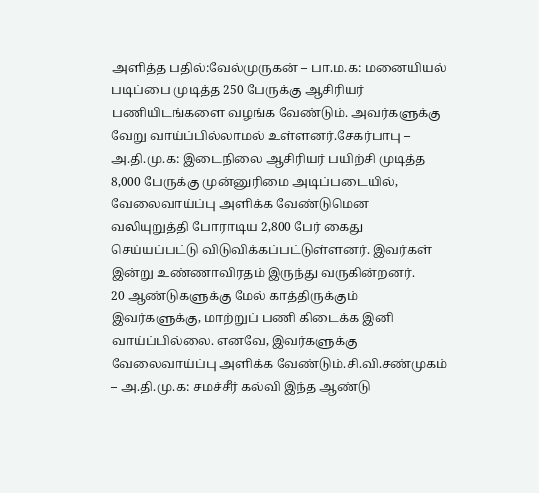அளித்த பதில்:வேல்முருகன் – பா.ம.க: மனையியல் படிப்பை முடித்த 250 பேருக்கு ஆசிரியர் பணியிடங்களை வழங்க வேண்டும். அவர்களுக்கு வேறு வாய்ப்பில்லாமல் உள்ளனர்.சேகர்பாபு – அ.தி.மு.க: இடைநிலை ஆசிரியர் பயிற்சி முடித்த 8,000 பேருக்கு முன்னுரிமை அடிப்படையில், வேலைவாய்ப்பு அளிக்க வேண்டுமென வலியுறுத்தி போராடிய 2,800 பேர் கைது செய்யப்பட்டு விடுவிக்கப்பட்டுள்ளனர். இவர்கள் இன்று உண்ணாவிரதம் இருந்து வருகின்றனர்.
20 ஆண்டுகளுக்கு மேல் காத்திருக்கும் இவர்களுக்கு, மாற்றுப் பணி கிடைக்க இனி வாய்ப்பில்லை. எனவே, இவர்களுக்கு வேலைவாய்ப்பு அளிக்க வேண்டும்.சி.வி.சண்முகம் – அ.தி.மு.க: சமச்சீர் கல்வி இந்த ஆண்டு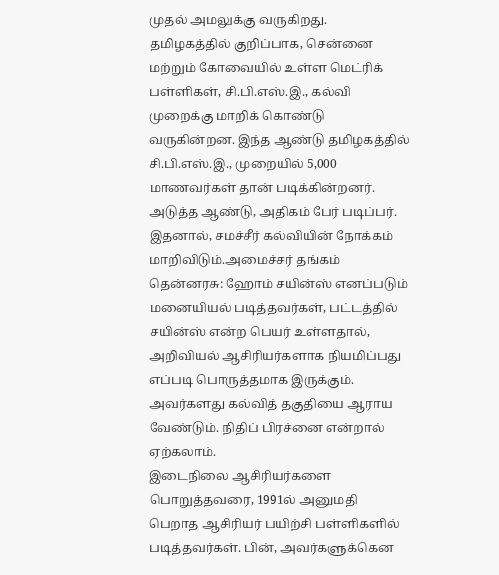முதல் அமலுக்கு வருகிறது. தமிழகத்தில் குறிப்பாக, சென்னை மற்றும் கோவையில் உள்ள மெட்ரிக் பள்ளிகள், சி.பி.எஸ்.இ., கல்வி முறைக்கு மாறிக் கொண்டு வருகின்றன. இந்த ஆண்டு தமிழகத்தில் சி.பி.எஸ்.இ., முறையில் 5,000 மாணவர்கள் தான் படிக்கின்றனர். அடுத்த ஆண்டு, அதிகம் பேர் படிப்பர். இதனால், சமச்சீர் கல்வியின் நோக்கம் மாறிவிடும்.அமைச்சர் தங்கம் தென்னரசு: ஹோம் சயின்ஸ் எனப்படும் மனையியல் படித்தவர்கள், பட்டத்தில் சயின்ஸ் என்ற பெயர் உள்ளதால், அறிவியல் ஆசிரியர்களாக நியமிப்பது எப்படி பொருத்தமாக இருக்கும். அவர்களது கல்வித் தகுதியை ஆராய வேண்டும். நிதிப் பிரச்னை என்றால் ஏற்கலாம்.
இடைநிலை ஆசிரியர்களை பொறுத்தவரை, 1991ல் அனுமதி பெறாத ஆசிரியர் பயிற்சி பள்ளிகளில் படித்தவர்கள். பின், அவர்களுக்கென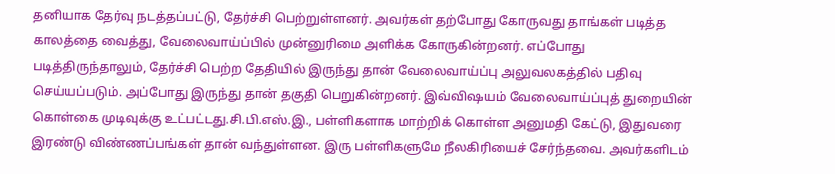தனியாக தேர்வு நடத்தப்பட்டு, தேர்ச்சி பெற்றுள்ளனர். அவர்கள் தற்போது கோருவது தாங்கள் படித்த காலத்தை வைத்து, வேலைவாய்ப்பில் முன்னுரிமை அளிக்க கோருகின்றனர். எப்போது படித்திருந்தாலும், தேர்ச்சி பெற்ற தேதியில் இருந்து தான் வேலைவாய்ப்பு அலுவலகத்தில் பதிவு செய்யப்படும். அப்போது இருந்து தான் தகுதி பெறுகின்றனர். இவ்விஷயம் வேலைவாய்ப்புத் துறையின் கொள்கை முடிவுக்கு உட்பட்டது.சி.பி.எஸ்.இ., பள்ளிகளாக மாற்றிக் கொள்ள அனுமதி கேட்டு, இதுவரை இரண்டு விண்ணப்பங்கள் தான் வந்துள்ளன. இரு பள்ளிகளுமே நீலகிரியைச் சேர்ந்தவை. அவர்களிடம்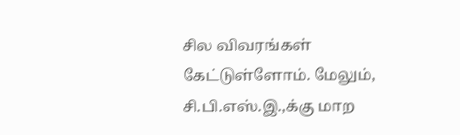சில விவரங்கள் கேட்டுள்ளோம். மேலும், சி.பி.எஸ்.இ.,க்கு மாற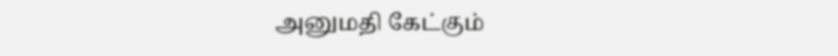அனுமதி கேட்கும்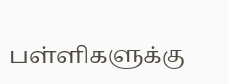பள்ளிகளுக்கு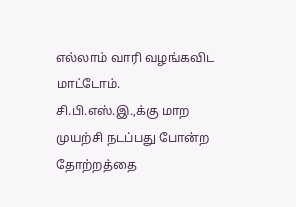எல்லாம் வாரி வழங்கவிட மாட்டோம். சி.பி.எஸ்.இ.,க்கு மாற முயற்சி நடப்பது போன்ற தோற்றத்தை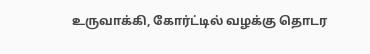உருவாக்கி, கோர்ட்டில் வழக்கு தொடர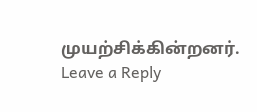முயற்சிக்கின்றனர்.
Leave a Reply